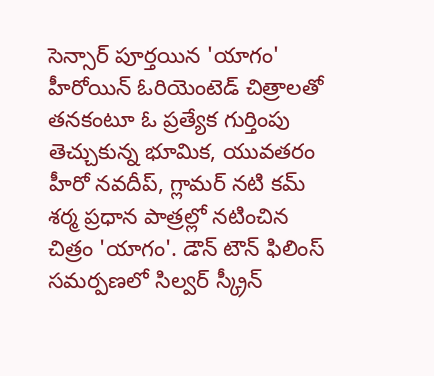సెన్సార్ పూర్తయిన 'యాగం'
హీరోయిన్ ఓరియెంటెడ్ చిత్రాలతో తనకంటూ ఓ ప్రత్యేక గుర్తింపు తెచ్చుకున్న భూమిక, యువతరం హీరో నవదీప్, గ్లామర్ నటి కమ్ శర్మ ప్రధాన పాత్రల్లో నటించిన చిత్రం 'యాగం'. డౌన్ టౌన్ ఫిలింస్ సమర్పణలో సిల్వర్ స్క్రీన్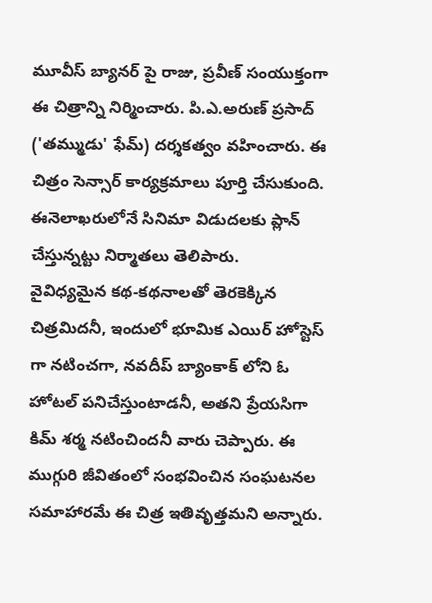మూవీస్ బ్యానర్ పై రాజు, ప్రవీణ్ సంయుక్తంగా ఈ చిత్రాన్ని నిర్మించారు. పి.ఎ.అరుణ్ ప్రసాద్ ('తమ్ముడు' ఫేమ్) దర్శకత్వం వహించారు. ఈ చిత్రం సెన్సార్ కార్యక్రమాలు పూర్తి చేసుకుంది. ఈనెలాఖరులోనే సినిమా విడుదలకు ప్లాన్ చేస్తున్నట్టు నిర్మాతలు తెలిపారు.
వైవిధ్యమైన కథ-కథనాలతో తెరకెక్కిన చిత్రమిదనీ, ఇందులో భూమిక ఎయిర్ హోస్టెస్ గా నటించగా, నవదీప్ బ్యాంకాక్ లోని ఓ హోటల్ పనిచేస్తుంటాడనీ, అతని ప్రేయసిగా కిమ్ శర్మ నటించిందనీ వారు చెప్పారు. ఈ ముగ్గురి జీవితంలో సంభవించిన సంఘటనల సమాహారమే ఈ చిత్ర ఇతివృత్తమని అన్నారు.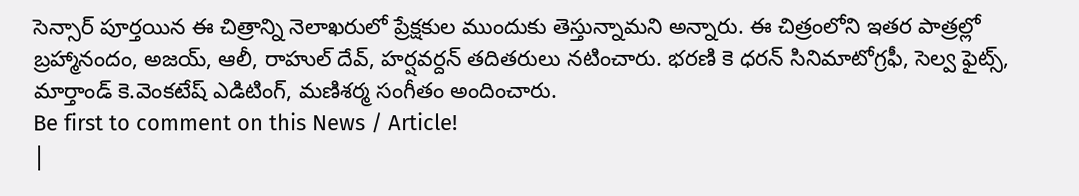సెన్సార్ పూర్తయిన ఈ చిత్రాన్ని నెలాఖరులో ప్రేక్షకుల ముందుకు తెస్తున్నామని అన్నారు. ఈ చిత్రంలోని ఇతర పాత్రల్లో బ్రహ్మానందం, అజయ్, ఆలీ, రాహుల్ దేవ్, హర్షవర్దన్ తదితరులు నటించారు. భరణి కె ధరన్ సినిమాటోగ్రఫీ, సెల్వ ఫైట్స్, మార్తాండ్ కె.వెంకటేష్ ఎడిటింగ్, మణిశర్మ సంగీతం అందించారు.
Be first to comment on this News / Article!
|